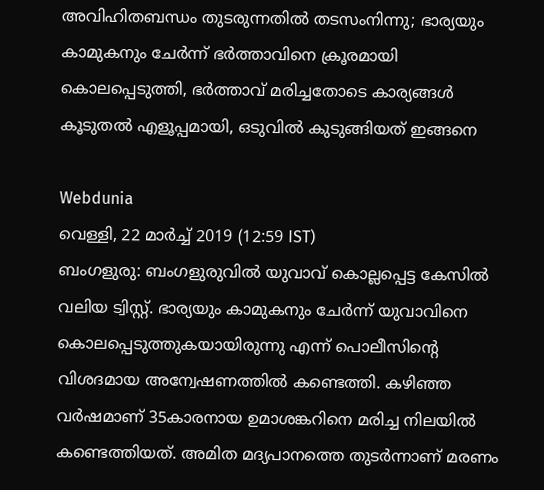അവിഹിതബന്ധം തുടരുന്നതിൽ തടസംനിന്നു; ഭാര്യയും കാമുകനും ചേർന്ന് ഭർത്താവിനെ ക്രൂരമായി കൊലപ്പെടുത്തി, ഭർത്താവ് മരിച്ചതോടെ കാര്യങ്ങൾ കൂടുതൽ എളൂപ്പമായി, ഒടുവിൽ കുടുങ്ങിയത് ഇങ്ങനെ

Webdunia
വെള്ളി, 22 മാര്‍ച്ച് 2019 (12:59 IST)
ബംഗളുരു: ബംഗളുരുവിൽ യുവാവ് കൊല്ലപ്പെട്ട കേസിൽ വലിയ ട്വിസ്റ്റ്. ഭാര്യയും കാമുകനും ചേർന്ന് യുവാവിനെ കൊലപ്പെടുത്തുകയായിരുന്നു എന്ന് പൊലീസിന്റെ വിശദമായ അന്വേഷണത്തിൽ കണ്ടെത്തി. കഴിഞ്ഞ വർഷമാണ് 35കാരനായ ഉമാശങ്കറിനെ മരിച്ച നിലയിൽ കണ്ടെത്തിയത്. അമിത മദ്യപാനത്തെ തുടർന്നാണ് മരണം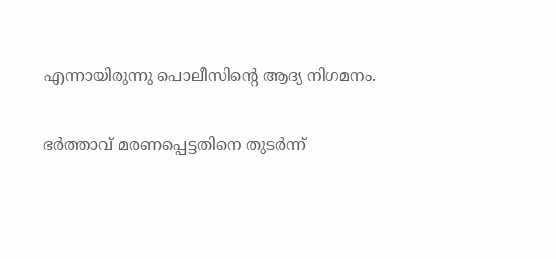എന്നായിരുന്നു പൊലീസിന്റെ ആദ്യ നിഗമനം.

ഭർത്താവ് മരണപ്പെട്ടതിനെ തുടർന്ന്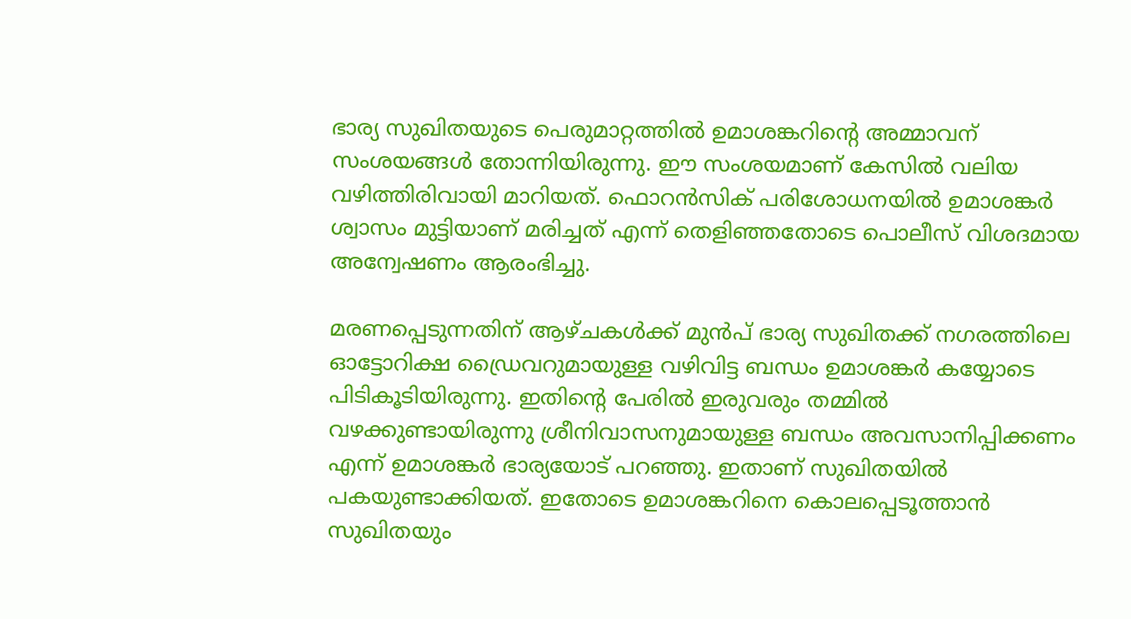ഭാര്യ സുഖിതയുടെ പെരുമാറ്റത്തിൽ ഉമാശങ്കറിന്റെ അമ്മാവന് സംശയങ്ങൾ തോന്നിയിരുന്നു. ഈ സംശയമാണ് കേസിൽ വലിയ വഴിത്തിരിവായി മാറിയത്. ഫൊറൻസിക് പരിശോധനയിൽ ഉമാശങ്കർ ശ്വാസം മുട്ടിയാണ് മരിച്ചത് എന്ന് തെളിഞ്ഞതോടെ പൊലീസ് വിശദമായ അന്വേഷണം ആരംഭിച്ചു.

മരണപ്പെടുന്നതിന് ആഴ്ചകൾക്ക് മുൻപ് ഭാര്യ സുഖിതക്ക് നഗരത്തിലെ ഓട്ടോറിക്ഷ ഡ്രൈവറുമായുള്ള വഴിവിട്ട ബന്ധം ഉമാശങ്കർ കയ്യോടെ പിടികൂടിയിരുന്നു. ഇതിന്റെ പേരിൽ ഇരുവരും തമ്മിൽ വഴക്കുണ്ടായിരുന്നു ശ്രീനിവാസനുമായുള്ള ബന്ധം അവസാനിപ്പിക്കണം എന്ന് ഉമാശങ്കർ ഭാര്യയോട് പറഞ്ഞു. ഇതാണ് സുഖിതയിൽ പകയുണ്ടാ‍ക്കിയത്. ഇതോടെ ഉമാശങ്കറിനെ കൊലപ്പെടൂത്താൻ സുഖിതയും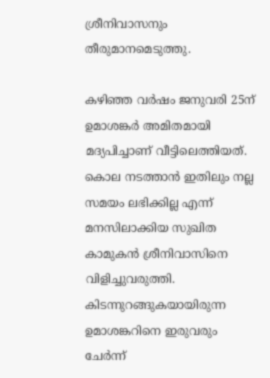ശ്രീനിവാസനും തീരുമാനമെടുത്തു.

കഴിഞ്ഞ വർഷം ജനുവരി 25ന് ഉമാശങ്കർ അമിതമായി മദ്യപിച്ചാണ് വീട്ടിലെത്തിയത്. കൊല നടത്താൻ ഇതിലും നല്ല സമയം ലഭിക്കില്ല എന്ന് മനസിലാക്കിയ സുഖിത കാമുകൻ ശ്രീനിവാസിനെ വിളിച്ചുവരുത്തി. കിടന്നുറങ്ങുകയായിരുന്ന ഉമാശങ്കറിനെ ഇരുവരും ചേർന്ന്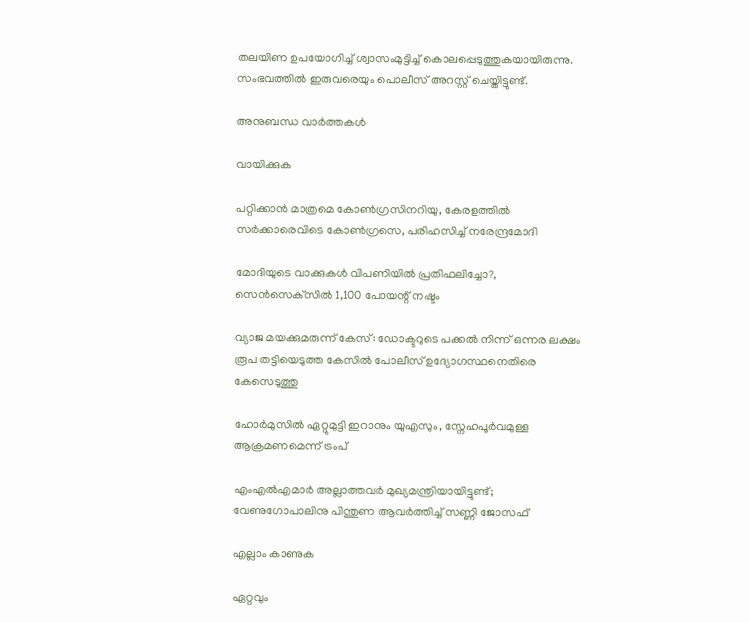തലയിണ ഉപയോഗിച്ച് ശ്വാസം‌മുട്ടിച്ച് കൊലപ്പെടുത്തുകയായിരുന്നു. സംഭവത്തിൽ ഇരുവരെയും പൊലീസ് അറസ്റ്റ് ചെയ്തിട്ടുണ്ട്.

അനുബന്ധ വാര്‍ത്തകള്‍

വായിക്കുക

പറ്റിക്കാൻ മാത്രമെ കോൺഗ്രസിനറിയു, കേരളത്തിൽ സർക്കാരെവിടെ കോൺഗ്രസെ, പരിഹസിച്ച് നരേന്ദ്രമോദി

മോദിയുടെ വാക്കുകള്‍ വിപണിയില്‍ പ്രതിഫലിച്ചോ?, സെന്‍സെക്‌സില്‍ 1,100 പോയന്റ് നഷ്ടം

വ്യാജ മയക്കുമരുന്ന് കേസ്: ഡോക്ടറുടെ പക്കല്‍ നിന്ന് ഒന്നര ലക്ഷം രൂപ തട്ടിയെടുത്ത കേസില്‍ പോലീസ് ഉദ്യോഗസ്ഥനെതിരെ കേസെടുത്തു

ഹോർമുസിൽ ഏറ്റുമുട്ടി ഇറാനും യുഎസും, സ്നേഹപൂർവമുള്ള ആക്രമണമെന്ന് ട്രംപ്

എംഎൽഎമാർ അല്ലാത്തവർ മുഖ്യമന്ത്രിയായിട്ടുണ്ട്; വേണുഗോപാലിനു പിന്തുണ ആവർത്തിച്ച് സണ്ണി ജോസഫ്

എല്ലാം കാണുക

ഏറ്റവും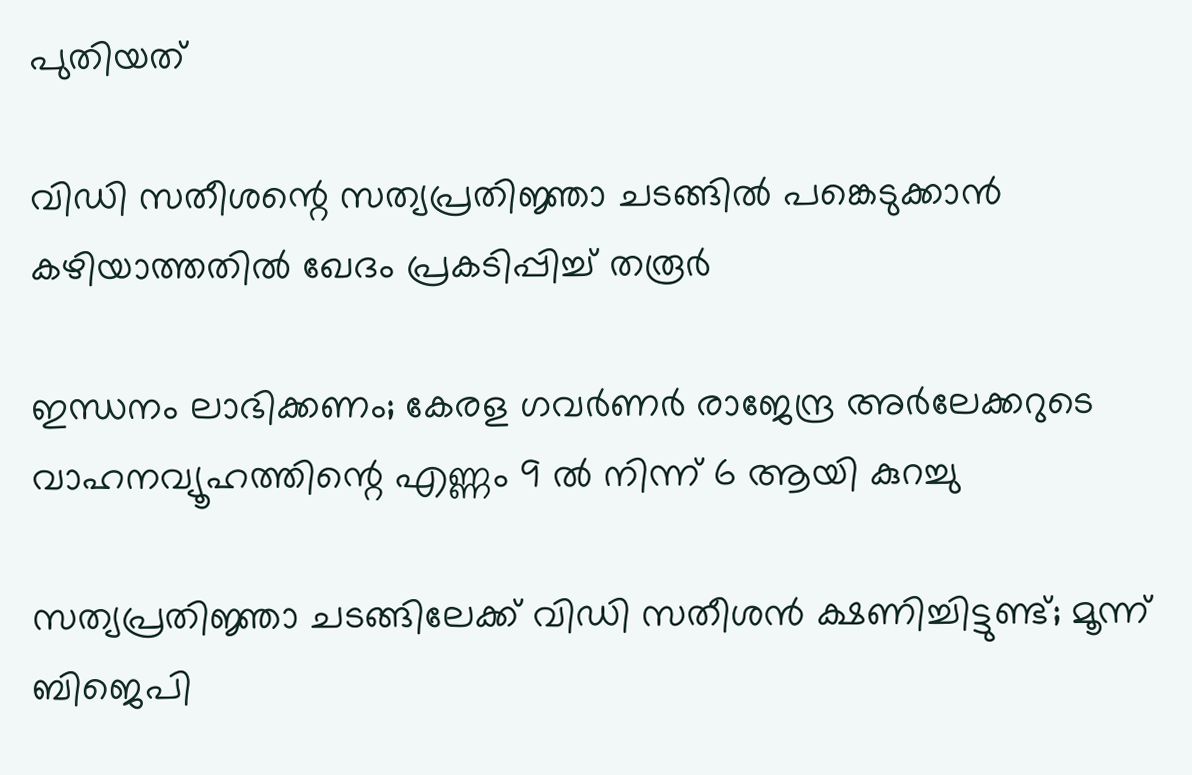പുതിയത്

വിഡി സതീശന്റെ സത്യപ്രതിജ്ഞാ ചടങ്ങില്‍ പങ്കെടുക്കാന്‍ കഴിയാത്തതില്‍ ഖേദം പ്രകടിപ്പിച്ച് തരൂര്‍

ഇന്ധനം ലാഭിക്കണം; കേരള ഗവര്‍ണര്‍ രാജേന്ദ്ര അര്‍ലേക്കറുടെ വാഹനവ്യൂഹത്തിന്റെ എണ്ണം 9 ല്‍ നിന്ന് 6 ആയി കുറച്ചു

സത്യപ്രതിജ്ഞാ ചടങ്ങിലേക്ക് വിഡി സതീശന്‍ ക്ഷണിച്ചിട്ടുണ്ട്; മൂന്ന് ബിജെപി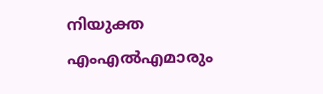നിയുക്ത എംഎല്‍എമാരും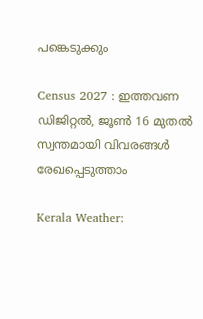പങ്കെടുക്കും

Census 2027 : ഇത്തവണ ഡിജിറ്റൽ, ജൂൺ 16 മുതൽ സ്വന്തമായി വിവരങ്ങൾ രേഖപ്പെടുത്താം

Kerala Weather: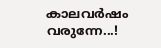കാലവർഷം വരുന്നേ...!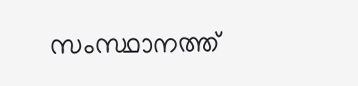സംസ്ഥാനത്ത്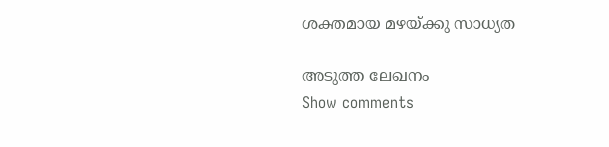ശക്തമായ മഴയ്ക്കു സാധ്യത

അടുത്ത ലേഖനം
Show comments